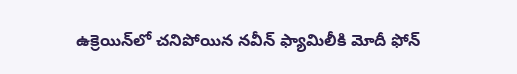ఉక్రెయిన్‌లో చ‌నిపోయిన న‌వీన్ ఫ్యామిలీకి మోదీ ఫోన్‌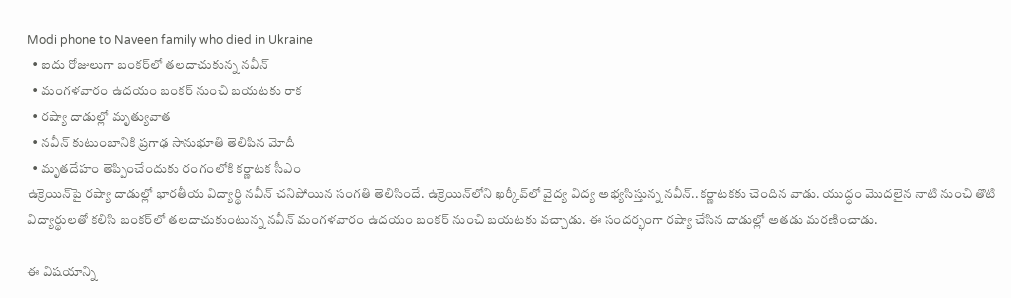Modi phone to Naveen family who died in Ukraine
  • ఐదు రోజులుగా బంక‌ర్‌లో త‌ల‌దాచుకున్న న‌వీన్‌
  • మంగ‌ళ‌వారం ఉద‌యం బంక‌ర్ నుంచి బ‌య‌ట‌కు రాక‌
  • ర‌ష్యా దాడుల్లో మృత్యువాత‌
  • న‌వీన్ కుటుంబానికి ప్ర‌గాఢ సానుభూతి తెలిపిన మోదీ
  • మృత‌దేహం తెప్పించేందుకు రంగంలోకి క‌ర్ణాట‌క సీఎం
ఉక్రెయిన్‌పై ర‌ష్యా దాడుల్లో భార‌తీయ విద్యార్థి న‌వీన్ చ‌నిపోయిన సంగ‌తి తెలిసిందే. ఉక్రెయిన్‌లోని ఖ‌ర్కీవ్‌లో వైద్య విద్య అభ్య‌సిస్తున్న న‌వీన్‌..క‌ర్ణాట‌క‌కు చెందిన వాడు. యుద్ధం మొద‌లైన నాటి నుంచి తొటి విద్యార్థుల‌తో క‌లిసి బంక‌ర్‌లో త‌ల‌దాచుకుంటున్న న‌వీన్ మంగ‌ళ‌వారం ఉద‌యం బంక‌ర్ నుంచి బ‌య‌ట‌కు వ‌చ్చాడు. ఈ సంద‌ర్భంగా ర‌ష్యా చేసిన దాడుల్లో అత‌డు మ‌ర‌ణించాడు.

ఈ విష‌యాన్ని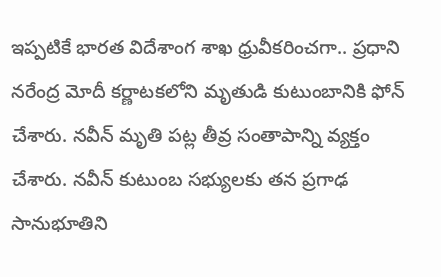ఇప్ప‌టికే భార‌త విదేశాంగ శాఖ ధ్రువీక‌రించ‌గా.. ప్ర‌ధాని న‌రేంద్ర మోదీ క‌ర్ణాట‌క‌లోని మృతుడి కుటుంబానికి ఫోన్ చేశారు. న‌వీన్ మృతి ప‌ట్ల తీవ్ర సంతాపాన్ని వ్య‌క్తం చేశారు. న‌వీన్ ‌కుటుంబ స‌భ్యుల‌కు త‌న ప్ర‌గాఢ సానుభూతిని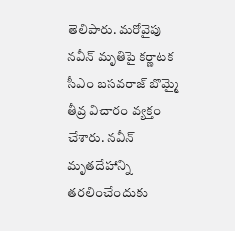తెలిపారు. మ‌రోవైపు న‌వీన్ మృతిపై క‌ర్ణాట‌క సీఎం బ‌స‌వ‌రాజ్ బొమ్మై తీవ్ర విచారం వ్య‌క్తం చేశారు. న‌వీన్ మృత‌దేహాన్ని త‌ర‌లించేందుకు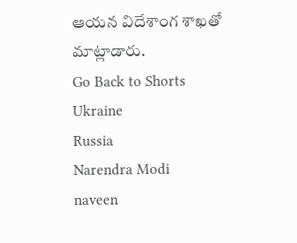ఆయ‌న విదేశాంగ శాఖ‌తో మాట్లాడారు.
Go Back to Shorts
Ukraine
Russia
Narendra Modi
naveen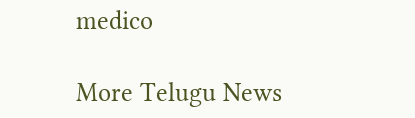medico

More Telugu News